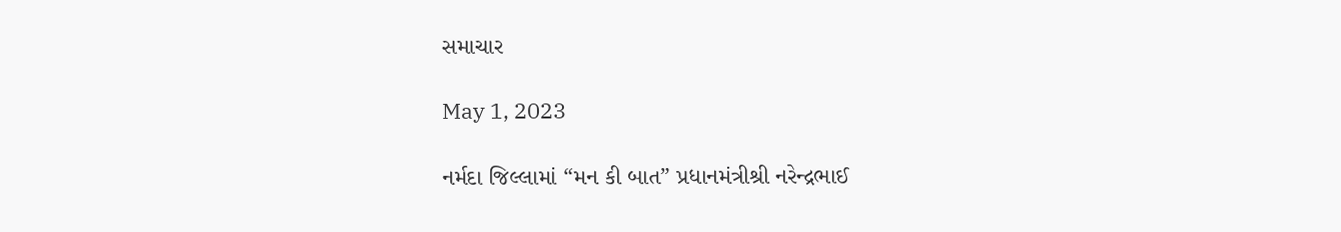સમાચાર

May 1, 2023

નર્મદા જિલ્લામાં “મન કી બાત” પ્રધાનમંત્રીશ્રી નરેન્દ્રભાઈ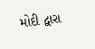મોદી દ્વારા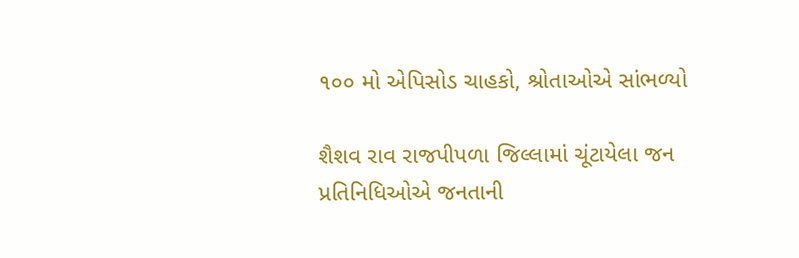૧૦૦ મો એપિસોડ ચાહકો, શ્રોતાઓએ સાંભળ્યો

શૈશવ રાવ રાજપીપળા જિલ્લામાં ચૂંટાયેલા જન પ્રતિનિધિઓએ જનતાની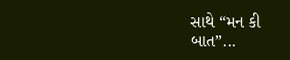સાથે “મન કી બાત”...